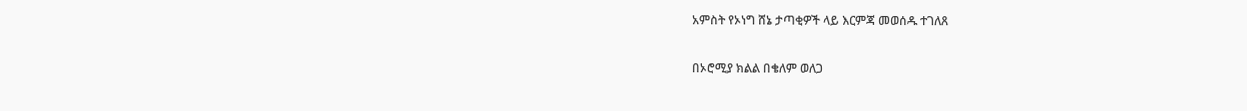አምስት የኦነግ ሸኔ ታጣቂዎች ላይ እርምጃ መወሰዱ ተገለጸ

በኦሮሚያ ክልል በቄለም ወለጋ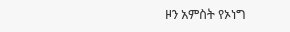ዞን አምስት የኦነግ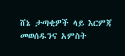ሸኔ ታጣቂዎች ላይ እርምጃ መወሰዱንና አምስት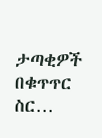ታጣቂዎች በቁጥጥር ስር…